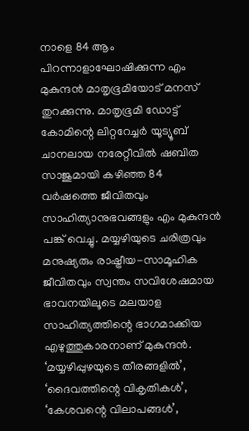നാളെ 84 ആം പിറന്നാളാഘോഷിക്കുന്ന എം മുകുന്ദൻ മാതൃഭൂമിയോട് മനസ് തുറക്കുന്നു. മാതൃഭൂമി ഡോട്ട് കോമിന്റെ ലിറ്ററേച്ചർ യൂട്യൂബ് ചാനലായ നരേറ്റീവിൽ ഷബിത സാജുമായി കഴിഞ്ഞ 84 വർഷത്തെ ജീവിതവും സാഹിത്യാനുഭവങ്ങളും എം മുകുന്ദൻ പങ്ക് വെച്ചു. മയ്യഴിയുടെ ചരിത്രവും മനുഷ്യരും രാഷ്ട്രീയ-സാമൂഹിക ജീവിതവും സ്വന്തം സവിശേഷമായ ഭാവനയിലൂടെ മലയാള സാഹിത്യത്തിന്റെ ഭാഗമാക്കിയ എഴുത്തുകാരനാണ് മുകുന്ദൻ. ‘മയ്യഴിപ്പുഴയുടെ തീരങ്ങളിൽ’, ‘ദൈവത്തിന്റെ വികൃതികൾ’, ‘കേശവന്റെ വിലാപങ്ങൾ’,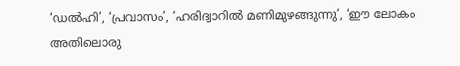‘ഡൽഹി’, ‘പ്രവാസം’, ‘ഹരിദ്വാറിൽ മണിമുഴങ്ങുന്നു’, ‘ഈ ലോകം അതിലൊരു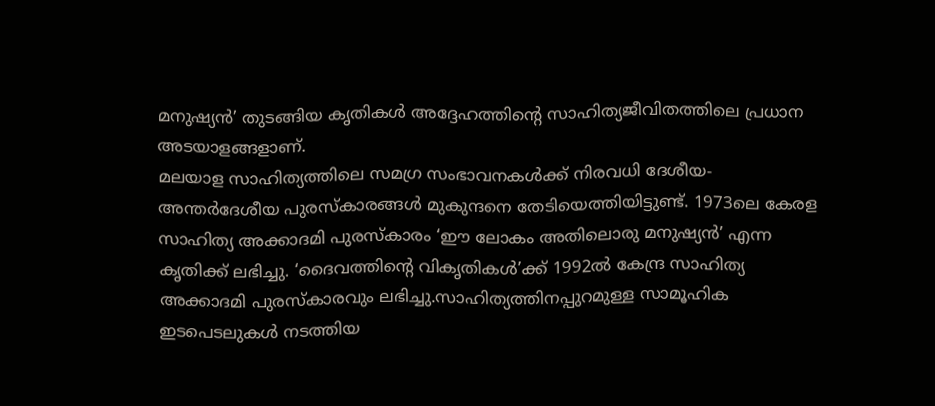മനുഷ്യൻ’ തുടങ്ങിയ കൃതികൾ അദ്ദേഹത്തിന്റെ സാഹിത്യജീവിതത്തിലെ പ്രധാന അടയാളങ്ങളാണ്.
മലയാള സാഹിത്യത്തിലെ സമഗ്ര സംഭാവനകൾക്ക് നിരവധി ദേശീയ-അന്തർദേശീയ പുരസ്കാരങ്ങൾ മുകുന്ദനെ തേടിയെത്തിയിട്ടുണ്ട്. 1973ലെ കേരള സാഹിത്യ അക്കാദമി പുരസ്കാരം ‘ഈ ലോകം അതിലൊരു മനുഷ്യൻ’ എന്ന കൃതിക്ക് ലഭിച്ചു. ‘ദൈവത്തിന്റെ വികൃതികൾ’ക്ക് 1992ൽ കേന്ദ്ര സാഹിത്യ അക്കാദമി പുരസ്കാരവും ലഭിച്ചു.സാഹിത്യത്തിനപ്പുറമുള്ള സാമൂഹിക ഇടപെടലുകൾ നടത്തിയ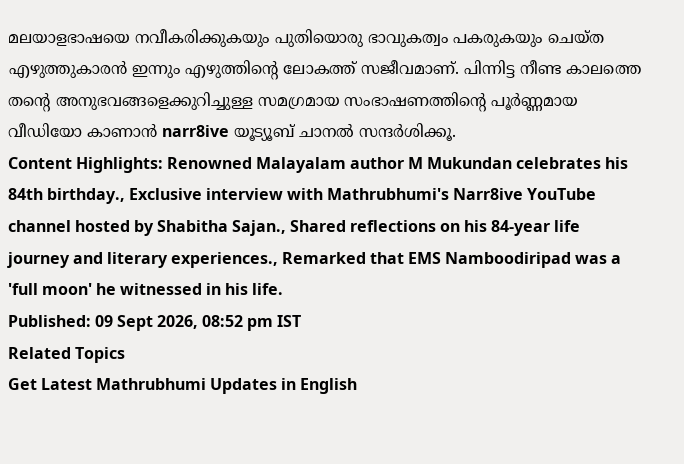മലയാളഭാഷയെ നവീകരിക്കുകയും പുതിയൊരു ഭാവുകത്വം പകരുകയും ചെയ്ത എഴുത്തുകാരൻ ഇന്നും എഴുത്തിന്റെ ലോകത്ത് സജീവമാണ്. പിന്നിട്ട നീണ്ട കാലത്തെ തന്റെ അനുഭവങ്ങളെക്കുറിച്ചുള്ള സമഗ്രമായ സംഭാഷണത്തിന്റെ പൂർണ്ണമായ വീഡിയോ കാണാൻ narr8ive യൂട്യൂബ് ചാനൽ സന്ദർശിക്കൂ.
Content Highlights: Renowned Malayalam author M Mukundan celebrates his 84th birthday., Exclusive interview with Mathrubhumi's Narr8ive YouTube channel hosted by Shabitha Sajan., Shared reflections on his 84-year life journey and literary experiences., Remarked that EMS Namboodiripad was a 'full moon' he witnessed in his life.
Published: 09 Sept 2026, 08:52 pm IST
Related Topics
Get Latest Mathrubhumi Updates in English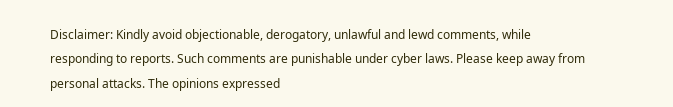Disclaimer: Kindly avoid objectionable, derogatory, unlawful and lewd comments, while responding to reports. Such comments are punishable under cyber laws. Please keep away from personal attacks. The opinions expressed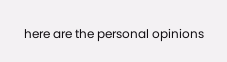here are the personal opinions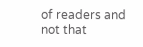of readers and not that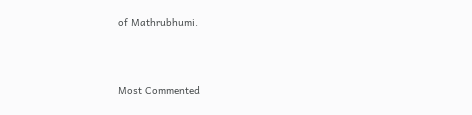of Mathrubhumi.



Most Commented